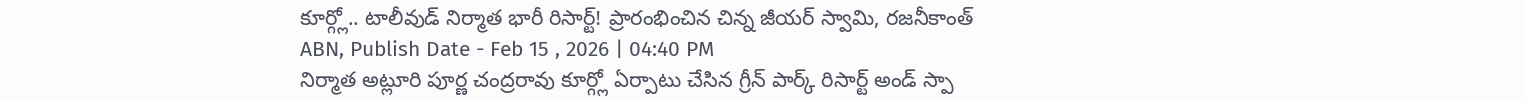కూర్గ్లో.. టాలీవుడ్ నిర్మాత భారీ రిసార్ట్! ప్రారంభించిన చిన్న జీయర్ స్వామి, రజనీకాంత్
ABN, Publish Date - Feb 15 , 2026 | 04:40 PM
నిర్మాత అట్లూరి పూర్ణ చంద్రరావు కూర్గ్లో ఏర్పాటు చేసిన గ్రీన్ పార్క్ రిసార్ట్ అండ్ స్పా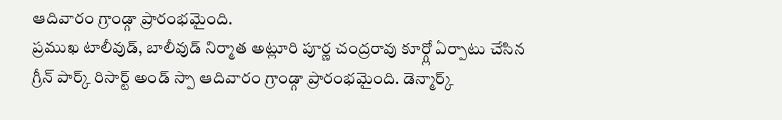ఆదివారం గ్రాండ్గా ప్రారంభమైంది.
ప్రముఖ టాలీవుడ్, బాలీవుడ్ నిర్మాత అట్లూరి పూర్ణ చంద్రరావు కూర్గ్లో ఏర్పాటు చేసిన గ్రీన్ పార్క్ రిసార్ట్ అండ్ స్పా ఆదివారం గ్రాండ్గా ప్రారంభమైంది. డెన్మార్క్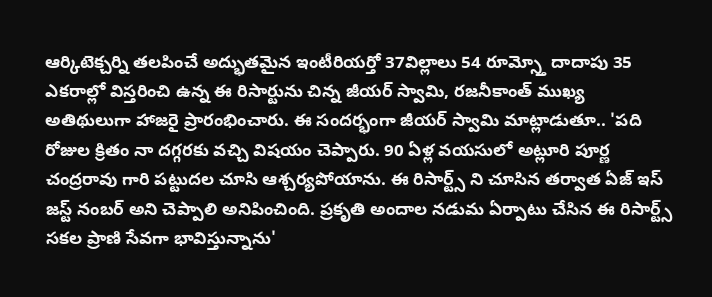ఆర్కిటెక్చర్ని తలపించే అద్భుతమైన ఇంటీరియర్తో 37విల్లాలు 54 రూమ్స్తో దాదాపు 35 ఎకరాల్లో విస్తరించి ఉన్న ఈ రిసార్టును చిన్న జీయర్ స్వామి, రజనీకాంత్ ముఖ్య అతిథులుగా హాజరై ప్రారంభించారు. ఈ సందర్భంగా జీయర్ స్వామి మాట్లాడుతూ.. 'పది రోజుల క్రితం నా దగ్గరకు వచ్చి విషయం చెప్పారు. 90 ఏళ్ల వయసులో అట్లూరి పూర్ణ చంద్రరావు గారి పట్టుదల చూసి ఆశ్చర్యపోయాను. ఈ రిసార్ట్స్ ని చూసిన తర్వాత ఏజ్ ఇస్ జస్ట్ నంబర్ అని చెప్పాలి అనిపించింది. ప్రకృతి అందాల నడుమ ఏర్పాటు చేసిన ఈ రిసార్ట్స్ సకల ప్రాణి సేవగా భావిస్తున్నాను'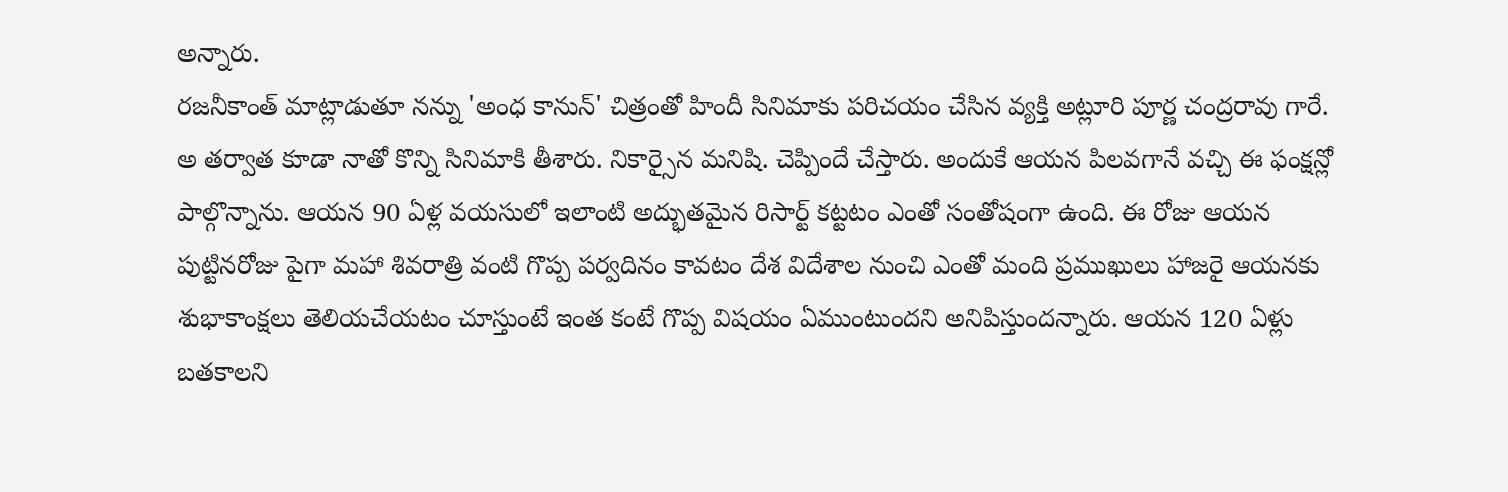అన్నారు.
రజనీకాంత్ మాట్లాడుతూ నన్ను 'అంధ కానున్' చిత్రంతో హిందీ సినిమాకు పరిచయం చేసిన వ్యక్తి అట్లూరి పూర్ణ చంద్రరావు గారే. అ తర్వాత కూడా నాతో కొన్ని సినిమాకి తీశారు. నికార్సైన మనిషి. చెప్పిందే చేస్తారు. అందుకే ఆయన పిలవగానే వచ్చి ఈ ఫంక్షన్లో పాల్గొన్నాను. ఆయన 90 ఏళ్ల వయసులో ఇలాంటి అద్భుతమైన రిసార్ట్ కట్టటం ఎంతో సంతోషంగా ఉంది. ఈ రోజు ఆయన పుట్టినరోజు పైగా మహా శివరాత్రి వంటి గొప్ప పర్వదినం కావటం దేశ విదేశాల నుంచి ఎంతో మంది ప్రముఖులు హాజరై ఆయనకు శుభాకాంక్షలు తెలియచేయటం చూస్తుంటే ఇంత కంటే గొప్ప విషయం ఏముంటుందని అనిపిస్తుందన్నారు. ఆయన 120 ఏళ్లు బతకాలని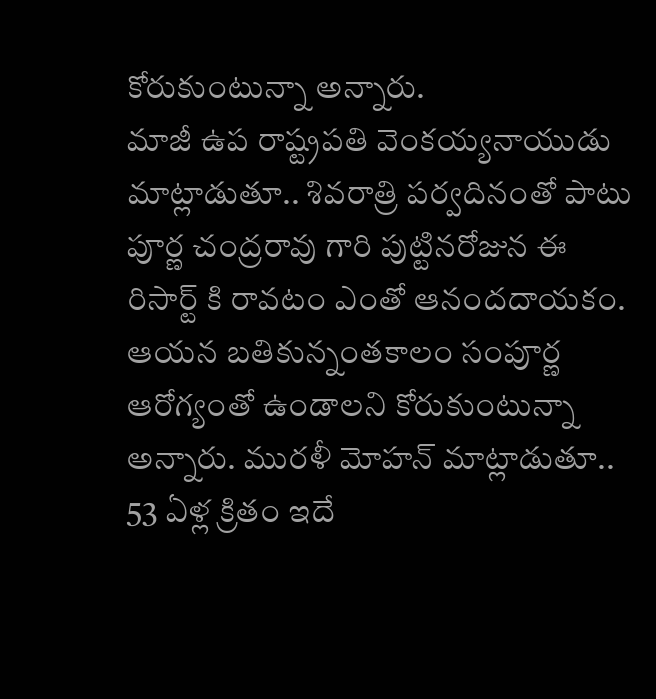కోరుకుంటున్నా అన్నారు.
మాజీ ఉప రాష్ట్రపతి వెంకయ్యనాయుడు మాట్లాడుతూ.. శివరాత్రి పర్వదినంతో పాటు పూర్ణ చంద్రరావు గారి పుట్టినరోజున ఈ రిసార్ట్ కి రావటం ఎంతో ఆనందదాయకం. ఆయన బతికున్నంతకాలం సంపూర్ణ ఆరోగ్యంతో ఉండాలని కోరుకుంటున్నా అన్నారు. మురళీ మోహన్ మాట్లాడుతూ.. 53 ఏళ్ల క్రితం ఇదే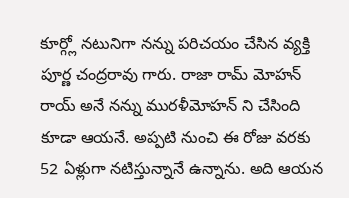కూర్గ్లో నటునిగా నన్ను పరిచయం చేసిన వ్యక్తి పూర్ణ చంద్రరావు గారు. రాజా రామ్ మోహన్ రాయ్ అనే నన్ను మురళీమోహన్ ని చేసింది కూడా ఆయనే. అప్పటి నుంచి ఈ రోజు వరకు 52 ఏళ్లుగా నటిస్తున్నానే ఉన్నాను. అది ఆయన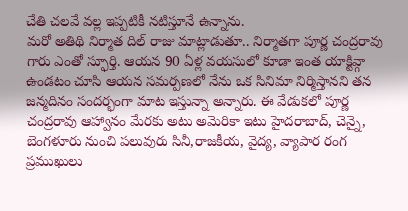చేతి చలవే వల్ల ఇప్పటికీ నటిస్తూనే ఉన్నాను.
మరో అతిథి నిర్మాత దిల్ రాజు మాట్లాడుతూ.. నిర్మాతగా పూర్ణ చంద్రరావు గారు ఎంతో స్ఫూర్తి. ఆయన 90 ఏళ్ల వయసులో కూడా ఇంత యాక్టివ్గా ఉండటం చూసి ఆయన సమర్పణలో నేను ఒక సినిమా నిర్మిస్తానని తన జన్మదినం సందర్భంగా మాట ఇస్తున్నా అన్నారు. ఈ వేడుకలో పూర్ణ చంద్రరావు ఆహ్వానం మేరకు అటు అమెరికా ఇటు హైదరాబాద్, చెన్నై, బెంగళూరు నుంచి పలువురు సినీ,రాజకీయ, వైద్య, వ్యాపార రంగ ప్రముఖులు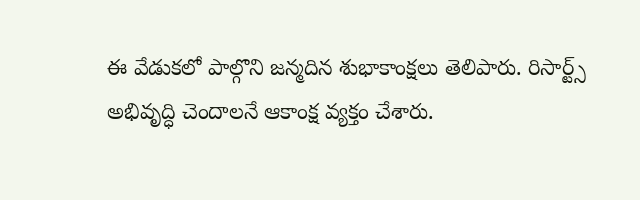ఈ వేడుకలో పాల్గొని జన్మదిన శుభాకాంక్షలు తెలిపారు. రిసార్ట్స్ అభివృద్ధి చెందాలనే ఆకాంక్ష వ్యక్తం చేశారు.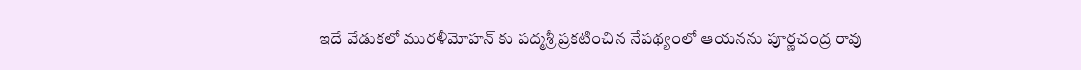ఇదే వేడుకలో మురళీమోహన్ కు పద్మశ్రీ ప్రకటించిన నేపథ్యంలో ఆయనను పూర్ణచంద్ర రావు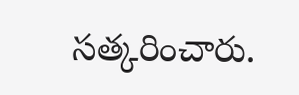సత్కరించారు.